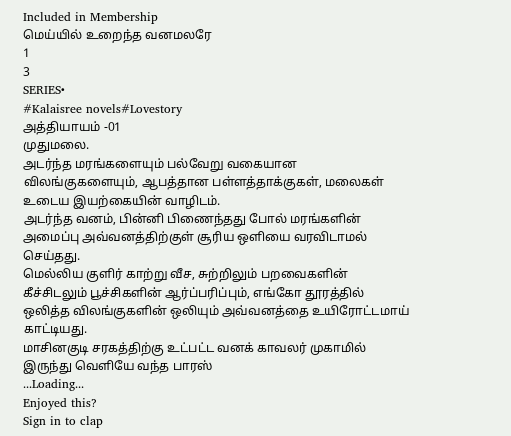Included in Membership
மெய்யில் உறைந்த வனமலரே
1
3
SERIES•
#Kalaisree novels#Lovestory
அத்தியாயம் -01
முதுமலை.
அடர்ந்த மரங்களையும் பல்வேறு வகையான விலங்குகளையும், ஆபத்தான பள்ளத்தாக்குகள், மலைகள் உடைய இயற்கையின் வாழிடம்.
அடர்ந்த வனம், பின்னி பிணைந்தது போல் மரங்களின் அமைப்பு அவ்வனத்திற்குள் சூரிய ஒளியை வரவிடாமல் செய்தது.
மெல்லிய குளிர் காற்று வீச, சுற்றிலும் பறவைகளின் கீச்சிடலும் பூச்சிகளின் ஆர்ப்பரிப்பும், எங்கோ தூரத்தில் ஒலித்த விலங்குகளின் ஒலியும் அவ்வனத்தை உயிரோட்டமாய் காட்டியது.
மாசினகுடி சரகத்திற்கு உட்பட்ட வனக் காவலர் முகாமில் இருந்து வெளியே வந்த பாரஸ்
...Loading...
Enjoyed this?
Sign in to clap